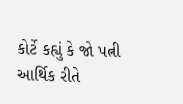કોર્ટે કહ્યું કે જો પત્ની આર્થિક રીતે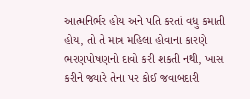આત્મનિર્ભર હોય અને પતિ કરતાં વધુ કમાતી હોય, તો તે માત્ર મહિલા હોવાના કારણે ભરણપોષણનો દાવો કરી શકતી નથી, ખાસ કરીને જ્યારે તેના પર કોઈ જવાબદારી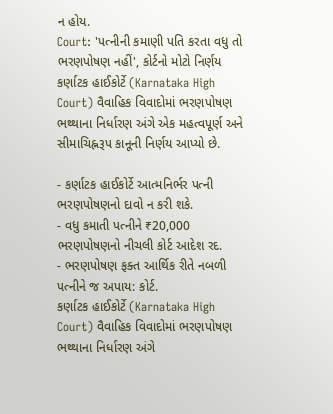ન હોય.
Court: 'પત્નીની કમાણી પતિ કરતા વધુ તો ભરણપોષણ નહીં', કોર્ટનો મોટો નિર્ણય
કર્ણાટક હાઈકોર્ટે (Karnataka High Court) વૈવાહિક વિવાદોમાં ભરણપોષણ ભથ્થાના નિર્ધારણ અંગે એક મહત્વપૂર્ણ અને સીમાચિહ્નરૂપ કાનૂની નિર્ણય આપ્યો છે.

- કર્ણાટક હાઈકોર્ટે આત્મનિર્ભર પત્ની ભરણપોષણનો દાવો ન કરી શકે.
- વધુ કમાતી પત્નીને ₹20,000 ભરણપોષણનો નીચલી કોર્ટ આદેશ રદ.
- ભરણપોષણ ફક્ત આર્થિક રીતે નબળી પત્નીને જ અપાય: કોર્ટ.
કર્ણાટક હાઈકોર્ટે (Karnataka High Court) વૈવાહિક વિવાદોમાં ભરણપોષણ ભથ્થાના નિર્ધારણ અંગે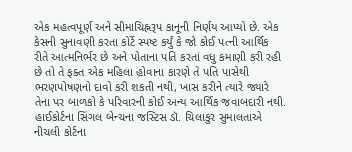એક મહત્વપૂર્ણ અને સીમાચિહ્નરૂપ કાનૂની નિર્ણય આપ્યો છે. એક કેસની સુનાવણી કરતા કોર્ટે સ્પષ્ટ કર્યું કે જો કોઈ પત્ની આર્થિક રીતે આત્મનિર્ભર છે અને પોતાના પતિ કરતાં વધુ કમાણી કરી રહી છે તો તે ફક્ત એક મહિલા હોવાના કારણે તે પતિ પાસેથી ભરણપોષણનો દાવો કરી શકતી નથી, ખાસ કરીને ત્યારે જ્યારે તેના પર બાળકો કે પરિવારની કોઈ અન્ય આર્થિક જવાબદારી નથી.
હાઈકોર્ટના સિંગલ બેન્ચના જસ્ટિસ ડૉ. ચિલાકુર સુમાલતાએ નીચલી કોર્ટના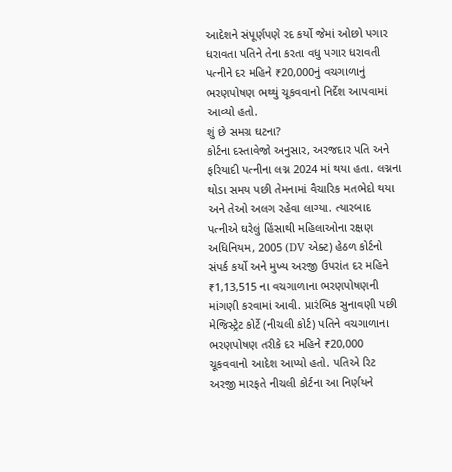આદેશને સંપૂર્ણપણે રદ કર્યો જેમાં ઓછો પગાર ધરાવતા પતિને તેના કરતા વધુ પગાર ધરાવતી પત્નીને દર મહિને ₹20,000નું વચગાળાનું ભરણપોષણ ભથ્થું ચૂકવવાનો નિર્દેશ આપવામાં આવ્યો હતો.
શું છે સમગ્ર ઘટના?
કોર્ટના દસ્તાવેજો અનુસાર, અરજદાર પતિ અને ફરિયાદી પત્નીના લગ્ન 2024 માં થયા હતા. લગ્નના થોડા સમય પછી તેમનામાં વૈચારિક મતભેદો થયા અને તેઓ અલગ રહેવા લાગ્યા. ત્યારબાદ પત્નીએ ઘરેલું હિંસાથી મહિલાઓના રક્ષણ અધિનિયમ, 2005 (DV એક્ટ) હેઠળ કોર્ટનો સંપર્ક કર્યો અને મુખ્ય અરજી ઉપરાંત દર મહિને ₹1,13,515 ના વચગાળાના ભરણપોષણની માંગણી કરવામાં આવી. પ્રારંભિક સુનાવણી પછી મેજિસ્ટ્રેટ કોર્ટે (નીચલી કોર્ટ) પતિને વચગાળાના ભરણપોષણ તરીકે દર મહિને ₹20,000 ચૂકવવાનો આદેશ આપ્યો હતો. પતિએ રિટ અરજી મારફતે નીચલી કોર્ટના આ નિર્ણયને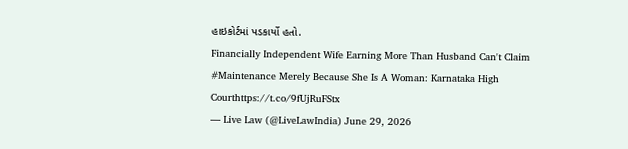હાઇકોર્ટમાં પડકાર્યો હતો.
Financially Independent Wife Earning More Than Husband Can't Claim #Maintenance Merely Because She Is A Woman: Karnataka High Courthttps://t.co/9fUjRuFStx
— Live Law (@LiveLawIndia) June 29, 2026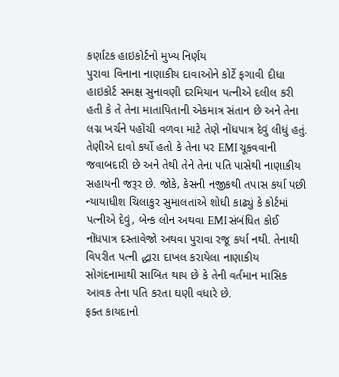કર્ણાટક હાઇકોર્ટનો મુખ્ય નિર્ણય
પુરાવા વિનાના નાણાકીય દાવાઓને કોર્ટે ફગાવી દીધા
હાઇકોર્ટ સમક્ષ સુનાવણી દરમિયાન પત્નીએ દલીલ કરી હતી કે તે તેના માતાપિતાની એકમાત્ર સંતાન છે અને તેના લગ્ન ખર્ચને પહોંચી વળવા માટે તેણે નોંધપાત્ર દેવું લીધું હતું. તેણીએ દાવો કર્યો હતો કે તેના પર EMI ચૂકવવાની જવાબદારી છે અને તેથી તેને તેના પતિ પાસેથી નાણાકીય સહાયની જરૂર છે. જોકે, કેસની નજીકથી તપાસ કર્યા પછી ન્યાયાધીશ ચિલાકુર સુમાલતાએ શોધી કાઢ્યું કે કોર્ટમાં પત્નીએ દેવું, બેન્ક લોન અથવા EMI સંબંધિત કોઈ નોંધપાત્ર દસ્તાવેજો અથવા પુરાવા રજૂ કર્યા નથી. તેનાથી વિપરીત પત્ની દ્ધારા દાખલ કરાયેલા નાણાકીય સોગંદનામાથી સાબિત થાય છે કે તેની વર્તમાન માસિક આવક તેના પતિ કરતા ઘણી વધારે છે.
ફક્ત કાયદાનો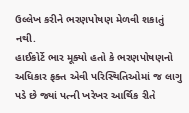ઉલ્લેખ કરીને ભરણપોષણ મેળવી શકાતું નથી.
હાઈકોર્ટે ભાર મૂક્યો હતો કે ભરણપોષણનો અધિકાર ફક્ત એવી પરિસ્થિતિઓમાં જ લાગુ પડે છે જ્યાં પત્ની ખરેખર આર્થિક રીતે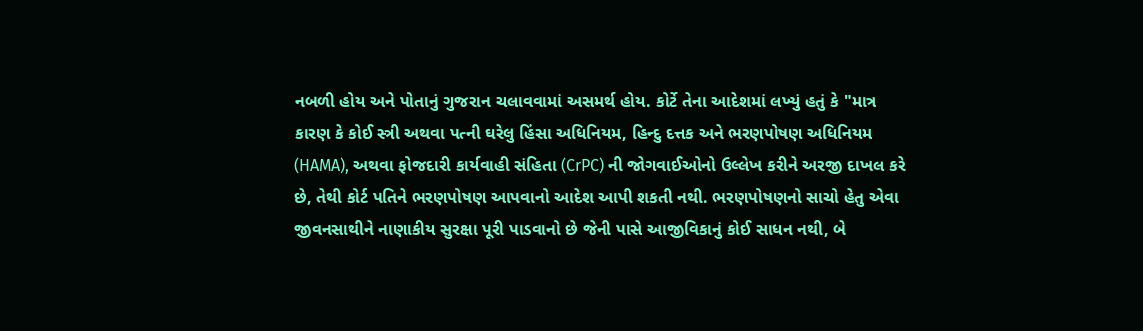નબળી હોય અને પોતાનું ગુજરાન ચલાવવામાં અસમર્થ હોય. કોર્ટે તેના આદેશમાં લખ્યું હતું કે "માત્ર કારણ કે કોઈ સ્ત્રી અથવા પત્ની ઘરેલુ હિંસા અધિનિયમ, હિન્દુ દત્તક અને ભરણપોષણ અધિનિયમ (HAMA), અથવા ફોજદારી કાર્યવાહી સંહિતા (CrPC) ની જોગવાઈઓનો ઉલ્લેખ કરીને અરજી દાખલ કરે છે, તેથી કોર્ટ પતિને ભરણપોષણ આપવાનો આદેશ આપી શકતી નથી. ભરણપોષણનો સાચો હેતુ એવા જીવનસાથીને નાણાકીય સુરક્ષા પૂરી પાડવાનો છે જેની પાસે આજીવિકાનું કોઈ સાધન નથી, બે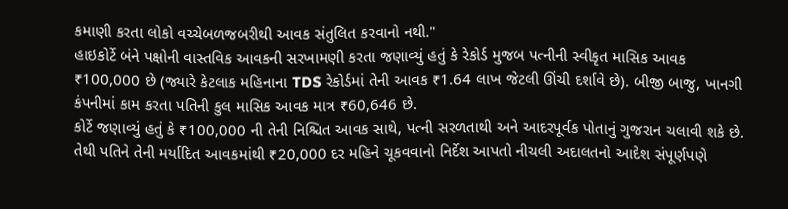કમાણી કરતા લોકો વચ્ચેબળજબરીથી આવક સંતુલિત કરવાનો નથી."
હાઇકોર્ટે બંને પક્ષોની વાસ્તવિક આવકની સરખામણી કરતા જણાવ્યું હતું કે રેકોર્ડ મુજબ પત્નીની સ્વીકૃત માસિક આવક ₹100,000 છે (જ્યારે કેટલાક મહિનાના TDS રેકોર્ડમાં તેની આવક ₹1.64 લાખ જેટલી ઊંચી દર્શાવે છે). બીજી બાજુ, ખાનગી કંપનીમાં કામ કરતા પતિની કુલ માસિક આવક માત્ર ₹60,646 છે.
કોર્ટે જણાવ્યું હતું કે ₹100,000 ની તેની નિશ્ચિત આવક સાથે, પત્ની સરળતાથી અને આદરપૂર્વક પોતાનું ગુજરાન ચલાવી શકે છે. તેથી પતિને તેની મર્યાદિત આવકમાંથી ₹20,000 દર મહિને ચૂકવવાનો નિર્દેશ આપતો નીચલી અદાલતનો આદેશ સંપૂર્ણપણે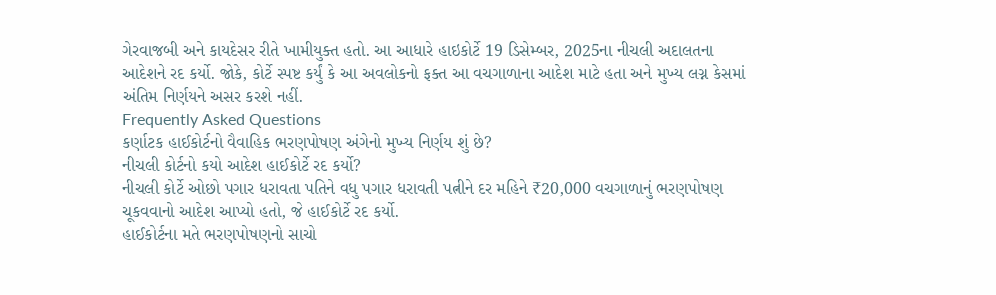ગેરવાજબી અને કાયદેસર રીતે ખામીયુક્ત હતો. આ આધારે હાઇકોર્ટે 19 ડિસેમ્બર, 2025ના નીચલી અદાલતના આદેશને રદ કર્યો. જોકે, કોર્ટે સ્પષ્ટ કર્યું કે આ અવલોકનો ફક્ત આ વચગાળાના આદેશ માટે હતા અને મુખ્ય લગ્ન કેસમાં અંતિમ નિર્ણયને અસર કરશે નહીં.
Frequently Asked Questions
કર્ણાટક હાઈકોર્ટનો વૈવાહિક ભરણપોષણ અંગેનો મુખ્ય નિર્ણય શું છે?
નીચલી કોર્ટનો કયો આદેશ હાઈકોર્ટે રદ કર્યો?
નીચલી કોર્ટે ઓછો પગાર ધરાવતા પતિને વધુ પગાર ધરાવતી પત્નીને દર મહિને ₹20,000 વચગાળાનું ભરણપોષણ ચૂકવવાનો આદેશ આપ્યો હતો, જે હાઈકોર્ટે રદ કર્યો.
હાઈકોર્ટના મતે ભરણપોષણનો સાચો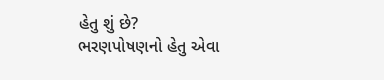હેતુ શું છે?
ભરણપોષણનો હેતુ એવા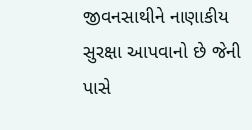જીવનસાથીને નાણાકીય સુરક્ષા આપવાનો છે જેની પાસે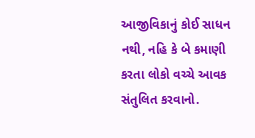આજીવિકાનું કોઈ સાધન નથી, નહિ કે બે કમાણી કરતા લોકો વચ્ચે આવક સંતુલિત કરવાનો.